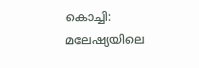കൊച്ചി: മലേഷ്യയിലെ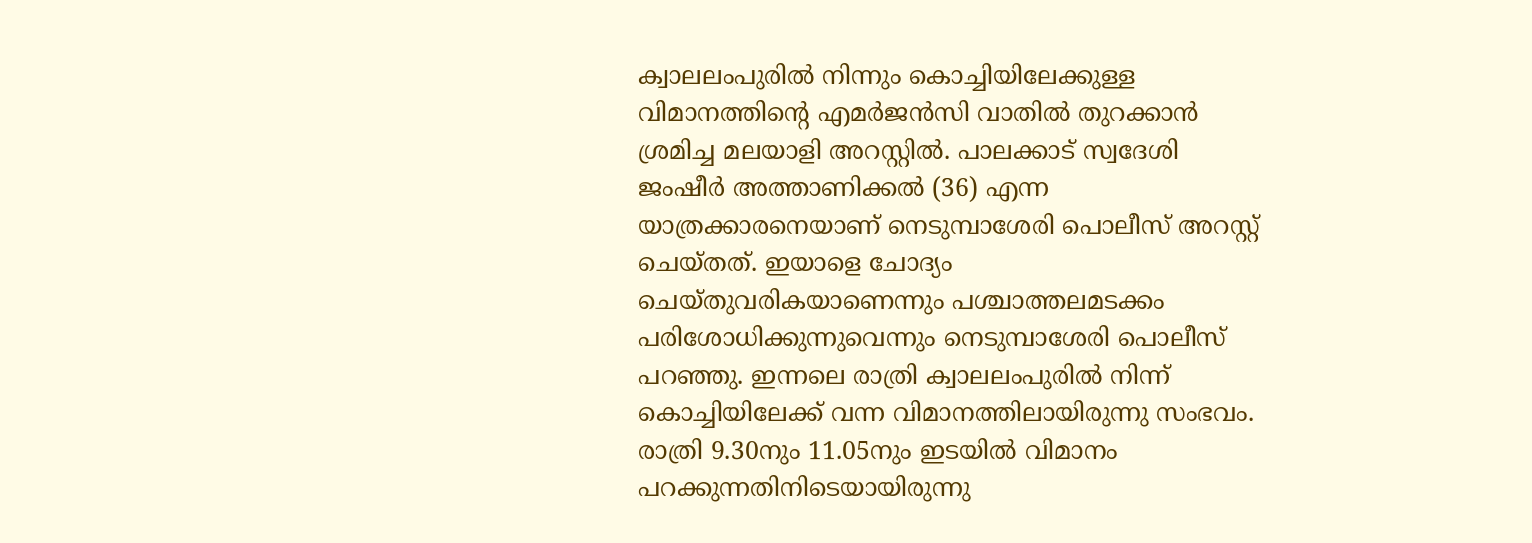ക്വാലലംപുരിൽ നിന്നും കൊച്ചിയിലേക്കുള്ള വിമാനത്തിന്റെ എമർജൻസി വാതിൽ തുറക്കാൻ ശ്രമിച്ച മലയാളി അറസ്റ്റിൽ. പാലക്കാട് സ്വദേശി ജംഷീർ അത്താണിക്കൽ (36) എന്ന യാത്രക്കാരനെയാണ് നെടുമ്പാശേരി പൊലീസ് അറസ്റ്റ് ചെയ്തത്. ഇയാളെ ചോദ്യം ചെയ്തുവരികയാണെന്നും പശ്ചാത്തലമടക്കം പരിശോധിക്കുന്നുവെന്നും നെടുമ്പാശേരി പൊലീസ് പറഞ്ഞു. ഇന്നലെ രാത്രി ക്വാലലംപുരിൽ നിന്ന് കൊച്ചിയിലേക്ക് വന്ന വിമാനത്തിലായിരുന്നു സംഭവം. രാത്രി 9.30നും 11.05നും ഇടയിൽ വിമാനം പറക്കുന്നതിനിടെയായിരുന്നു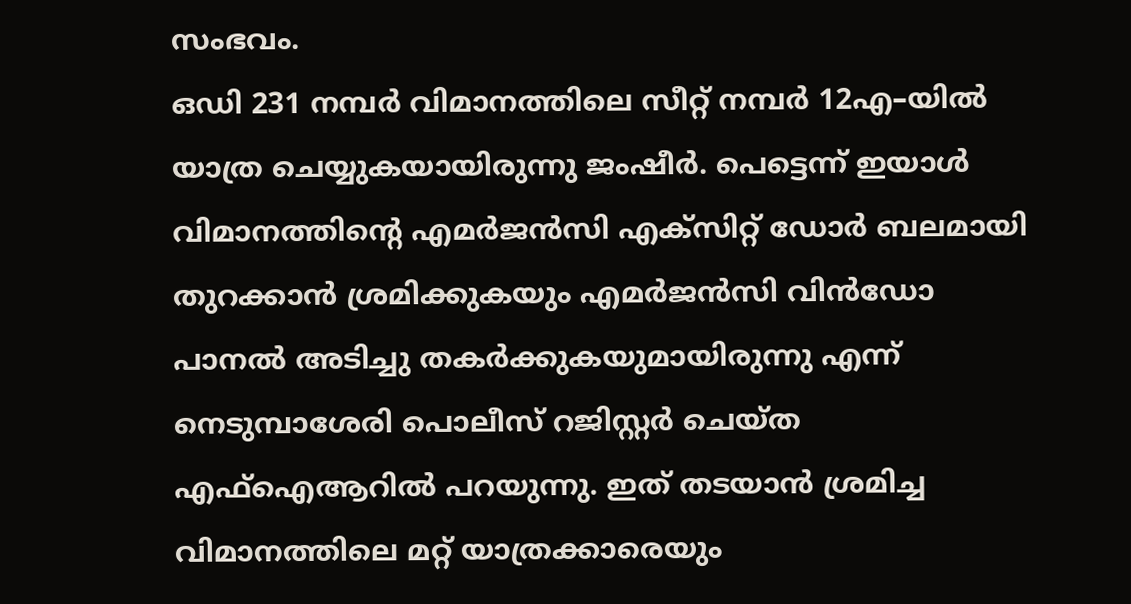സംഭവം.
ഒഡി 231 നമ്പർ വിമാനത്തിലെ സീറ്റ് നമ്പർ 12എ–യിൽ യാത്ര ചെയ്യുകയായിരുന്നു ജംഷീർ. പെട്ടെന്ന് ഇയാൾ വിമാനത്തിന്റെ എമർജൻസി എക്സിറ്റ് ഡോർ ബലമായി തുറക്കാൻ ശ്രമിക്കുകയും എമർജൻസി വിൻഡോ പാനൽ അടിച്ചു തകർക്കുകയുമായിരുന്നു എന്ന് നെടുമ്പാശേരി പൊലീസ് റജിസ്റ്റർ ചെയ്ത എഫ്ഐആറിൽ പറയുന്നു. ഇത് തടയാൻ ശ്രമിച്ച വിമാനത്തിലെ മറ്റ് യാത്രക്കാരെയും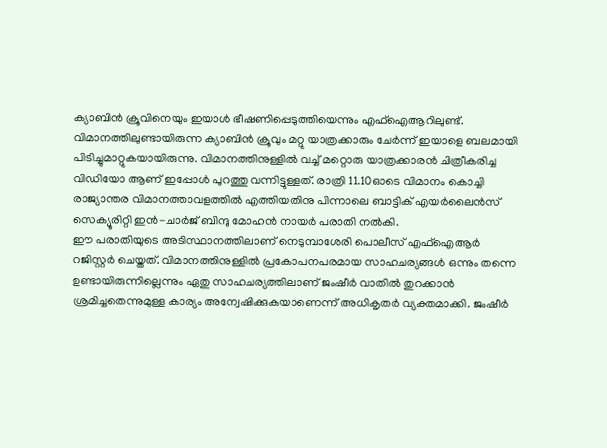ക്യാബിൻ ക്രൂവിനെയും ഇയാൾ ഭീഷണിപ്പെടുത്തിയെന്നും എഫ്ഐആറിലുണ്ട്. വിമാനത്തിലുണ്ടായിരുന്ന ക്യാബിൻ ക്രൂവും മറ്റു യാത്രക്കാരും ചേർന്ന് ഇയാളെ ബലമായി പിടിച്ചുമാറ്റുകയായിരുന്നു. വിമാനത്തിനുള്ളിൽ വച്ച് മറ്റൊരു യാത്രക്കാരൻ ചിത്രീകരിച്ച വിഡിയോ ആണ് ഇപ്പോൾ പുറത്തു വന്നിട്ടുള്ളത്. രാത്രി 11.10ഓടെ വിമാനം കൊച്ചി രാജ്യാന്തര വിമാനത്താവളത്തിൽ എത്തിയതിനു പിന്നാലെ ബാട്ടിക് എയർലൈൻസ് സെക്യൂരിറ്റി ഇൻ-ചാർജ് ബിന്ദു മോഹൻ നായർ പരാതി നൽകി.
ഈ പരാതിയുടെ അടിസ്ഥാനത്തിലാണ് നെടുമ്പാശേരി പൊലീസ് എഫ്ഐആർ റജിസ്റ്റർ ചെയ്തത്. വിമാനത്തിനുള്ളിൽ പ്രകോപനപരമായ സാഹചര്യങ്ങൾ ഒന്നും തന്നെ ഉണ്ടായിരുന്നില്ലെന്നും ഏതു സാഹചര്യത്തിലാണ് ജംഷീർ വാതിൽ തുറക്കാൻ ശ്രമിച്ചതെന്നുമുള്ള കാര്യം അന്വേഷിക്കുകയാണെന്ന് അധികൃതർ വ്യക്തമാക്കി. ജംഷീർ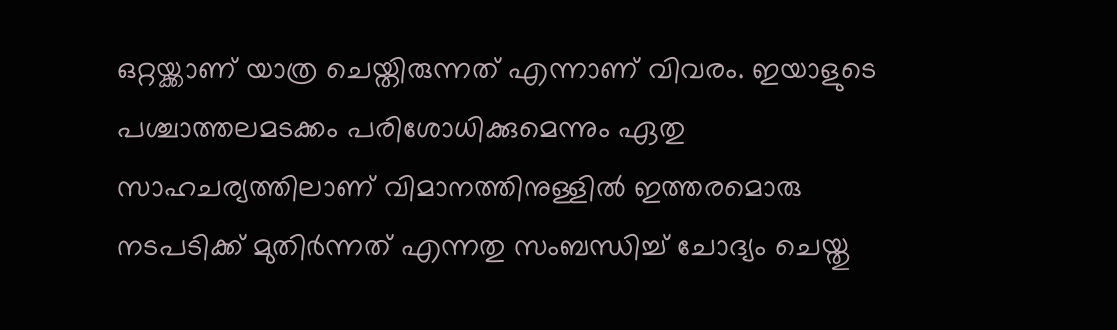ഒറ്റയ്ക്കാണ് യാത്ര ചെയ്തിരുന്നത് എന്നാണ് വിവരം. ഇയാളുടെ പശ്ചാത്തലമടക്കം പരിശോധിക്കുമെന്നും ഏതു സാഹചര്യത്തിലാണ് വിമാനത്തിനുള്ളിൽ ഇത്തരമൊരു നടപടിക്ക് മുതിർന്നത് എന്നതു സംബന്ധിച്ച് ചോദ്യം ചെയ്തു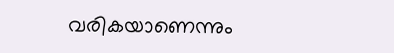വരികയാണെന്നും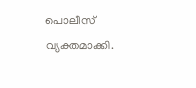പൊലീസ് വ്യക്തമാക്കി.